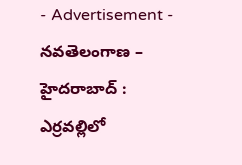- Advertisement -
నవతెలంగాణ – హైదరాబాద్ : ఎర్రవల్లిలో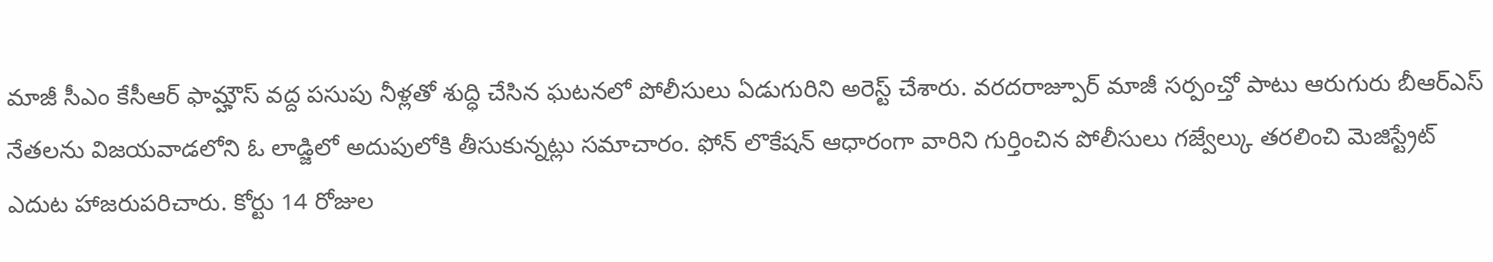మాజీ సీఎం కేసీఆర్ ఫామ్హౌస్ వద్ద పసుపు నీళ్లతో శుద్ధి చేసిన ఘటనలో పోలీసులు ఏడుగురిని అరెస్ట్ చేశారు. వరదరాజ్పూర్ మాజీ సర్పంచ్తో పాటు ఆరుగురు బీఆర్ఎస్ నేతలను విజయవాడలోని ఓ లాడ్జిలో అదుపులోకి తీసుకున్నట్లు సమాచారం. ఫోన్ లొకేషన్ ఆధారంగా వారిని గుర్తించిన పోలీసులు గజ్వేల్కు తరలించి మెజిస్ట్రేట్ ఎదుట హాజరుపరిచారు. కోర్టు 14 రోజుల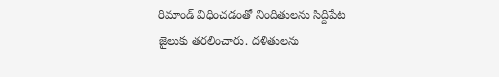రిమాండ్ విధించడంతో నిందితులను సిద్దిపేట జైలుకు తరలించారు. దళితులను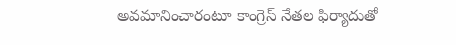అవమానించారంటూ కాంగ్రెస్ నేతల ఫిర్యాదుతో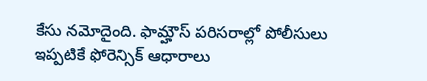కేసు నమోదైంది. ఫామ్హౌస్ పరిసరాల్లో పోలీసులు ఇప్పటికే ఫోరెన్సిక్ ఆధారాలు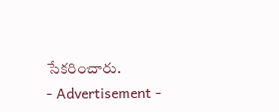సేకరించారు.
- Advertisement -